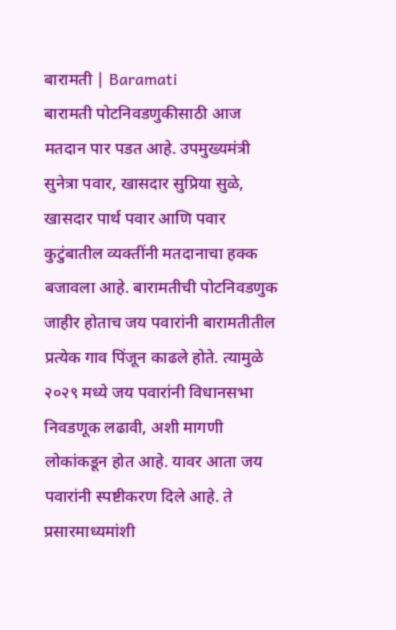बारामती | Baramati
बारामती पोटनिवडणुकीसाठी आज मतदान पार पडत आहे. उपमुख्यमंत्री सुनेत्रा पवार, खासदार सुप्रिया सुळे, खासदार पार्थ पवार आणि पवार कुटुंबातील व्यक्तींनी मतदानाचा हक्क बजावला आहे. बारामतीची पोटनिवडणुक जाहीर होताच जय पवारांनी बारामतीतील प्रत्येक गाव पिंजून काढले होते. त्यामुळे २०२९ मध्ये जय पवारांनी विधानसभा निवडणूक लढावी, अशी मागणी लोकांकडून होत आहे. यावर आता जय पवारांनी स्पष्टीकरण दिले आहे. ते प्रसारमाध्यमांशी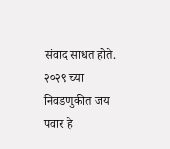संवाद साधत होते.
२०२९ च्या निवडणुकीत जय पवार हे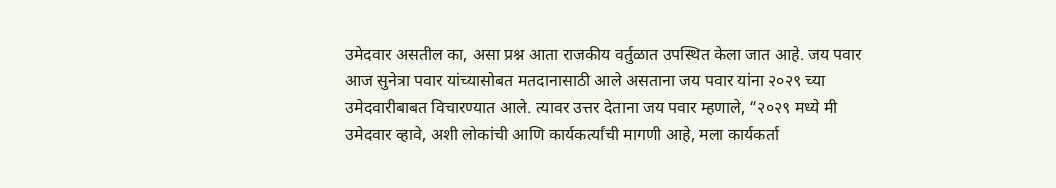उमेदवार असतील का, असा प्रश्न आता राजकीय वर्तुळात उपस्थित केला जात आहे. जय पवार आज सुनेत्रा पवार यांच्यासोबत मतदानासाठी आले असताना जय पवार यांना २०२९ च्या उमेदवारीबाबत विचारण्यात आले. त्यावर उत्तर देताना जय पवार म्हणाले, “२०२९ मध्ये मी उमेदवार व्हावे, अशी लोकांची आणि कार्यकर्त्यांची मागणी आहे, मला कार्यकर्ता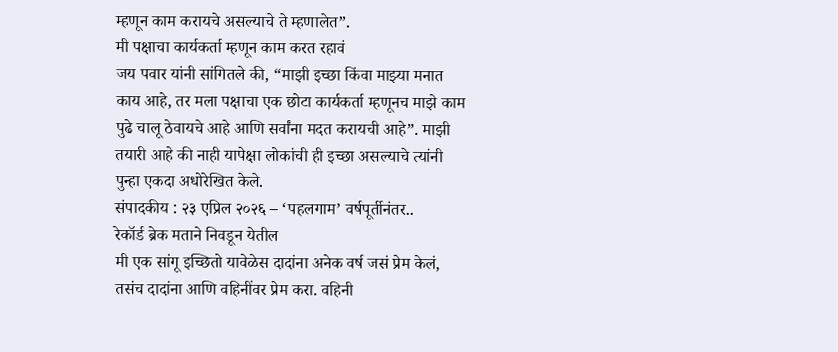म्हणून काम करायचे असल्याचे ते म्हणालेत”.
मी पक्षाचा कार्यकर्ता म्हणून काम करत रहावं
जय पवार यांनी सांगितले की, “माझी इच्छा किंवा माझ्या मनात काय आहे, तर मला पक्षाचा एक छोटा कार्यकर्ता म्हणूनच माझे काम पुढे चालू ठेवायचे आहे आणि सर्वांना मदत करायची आहे”. माझी तयारी आहे की नाही यापेक्षा लोकांची ही इच्छा असल्याचे त्यांनी पुन्हा एकदा अधोरेखित केले.
संपादकीय : २३ एप्रिल २०२६ – ‘पहलगाम’ वर्षपूर्तीनंतर..
रेकॉर्ड ब्रेक मताने निवडून येतील
मी एक सांगू इच्छितो यावेळेस दादांना अनेक वर्ष जसं प्रेम केलं, तसंच दादांना आणि वहिनींवर प्रेम करा. वहिनी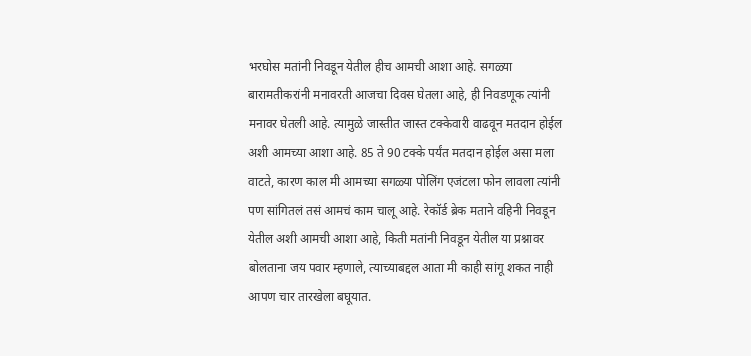भरघोस मतांनी निवडून येतील हीच आमची आशा आहे. सगळ्या बारामतीकरांनी मनावरती आजचा दिवस घेतला आहे, ही निवडणूक त्यांनी मनावर घेतली आहे. त्यामुळे जास्तीत जास्त टक्केवारी वाढवून मतदान होईल अशी आमच्या आशा आहे. 85 ते 90 टक्के पर्यंत मतदान होईल असा मला वाटते, कारण काल मी आमच्या सगळ्या पोलिंग एजंटला फोन लावला त्यांनी पण सांगितलं तसं आमचं काम चालू आहे. रेकॉर्ड ब्रेक मताने वहिनी निवडून येतील अशी आमची आशा आहे, किती मतांनी निवडून येतील या प्रश्नावर बोलताना जय पवार म्हणाले, त्याच्याबद्दल आता मी काही सांगू शकत नाही आपण चार तारखेला बघूयात.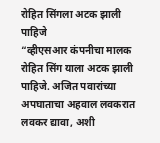रोहित सिंगला अटक झाली पाहिजे
“व्हीएसआर कंपनीचा मालक रोहित सिंग याला अटक झाली पाहिजे. अजित पवारांच्या अपघाताचा अहवाल लवकरात लवकर द्यावा, अशी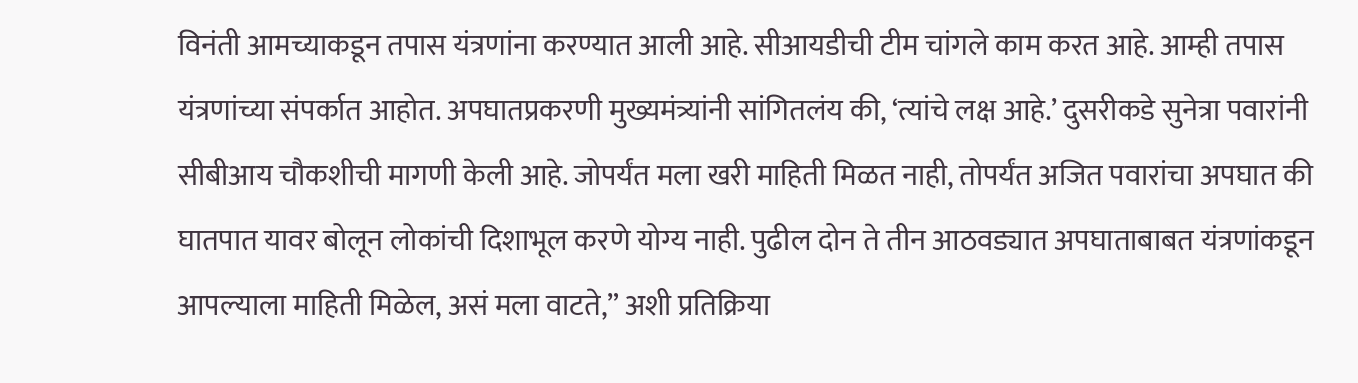विनंती आमच्याकडून तपास यंत्रणांना करण्यात आली आहे. सीआयडीची टीम चांगले काम करत आहे. आम्ही तपास यंत्रणांच्या संपर्कात आहोत. अपघातप्रकरणी मुख्यमंत्र्यांनी सांगितलंय की, ‘त्यांचे लक्ष आहे.’ दुसरीकडे सुनेत्रा पवारांनी सीबीआय चौकशीची मागणी केली आहे. जोपर्यंत मला खरी माहिती मिळत नाही, तोपर्यंत अजित पवारांचा अपघात की घातपात यावर बोलून लोकांची दिशाभूल करणे योग्य नाही. पुढील दोन ते तीन आठवड्यात अपघाताबाबत यंत्रणांकडून आपल्याला माहिती मिळेल, असं मला वाटते,” अशी प्रतिक्रिया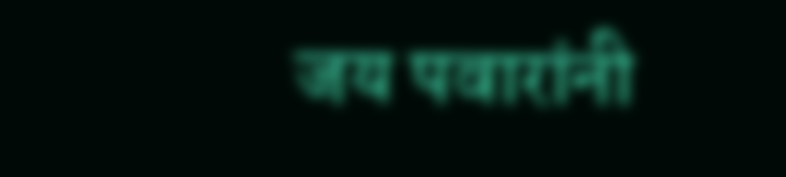जय पवारांनी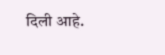दिली आहे.